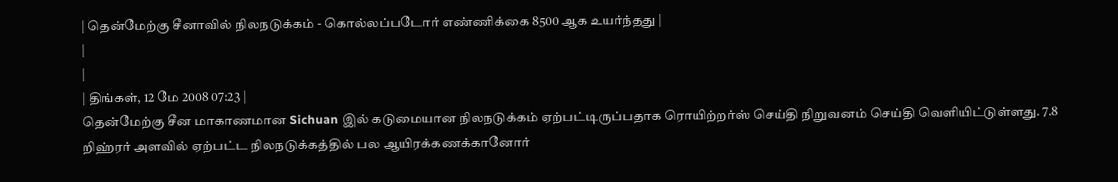| தென்மேற்கு சீனாவில் நிலநடுக்கம் - கொல்லப்படோர் எண்ணிக்கை 8500 ஆக உயர்ந்தது |
|
|
| திங்கள், 12 மே 2008 07:23 |
தென்மேற்கு சீன மாகாணமான Sichuan இல் கடுமையான நிலநடுக்கம் ஏற்பட்டிருப்பதாக ரொயிற்றர்ஸ் செய்தி நிறுவனம் செய்தி வெளியிட்டுள்ளது. 7.8 றிஹ்ரர் அளவில் ஏற்பட்ட நிலநடுக்கத்தில் பல ஆயிரக்கணக்கானோர்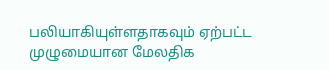பலியாகியுள்ளதாகவும் ஏற்பட்ட முழுமையான மேலதிக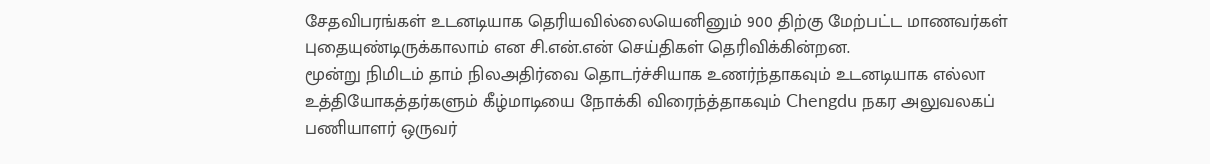சேதவிபரங்கள் உடனடியாக தெரியவில்லையெனினும் 900 திற்கு மேற்பட்ட மாணவர்கள் புதையுண்டிருக்காலாம் என சி.என்.என் செய்திகள் தெரிவிக்கின்றன.
மூன்று நிமிடம் தாம் நிலஅதிர்வை தொடர்ச்சியாக உணர்ந்தாகவும் உடனடியாக எல்லா உத்தியோகத்தர்களும் கீழ்மாடியை நோக்கி விரைந்த்தாகவும் Chengdu நகர அலுவலகப் பணியாளர் ஒருவர்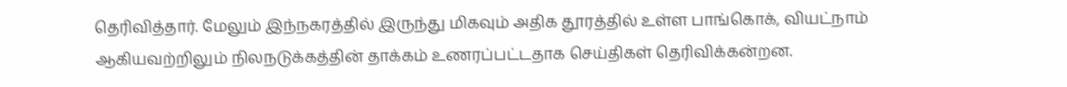தெரிவித்தார். மேலும் இந்நகரத்தில் இருந்து மிகவும் அதிக தூரத்தில் உள்ள பாங்கொக், வியட்நாம் ஆகியவற்றிலும் நிலநடுக்கத்தின் தாக்கம் உணரப்பட்டதாக செய்திகள் தெரிவிக்கன்றன.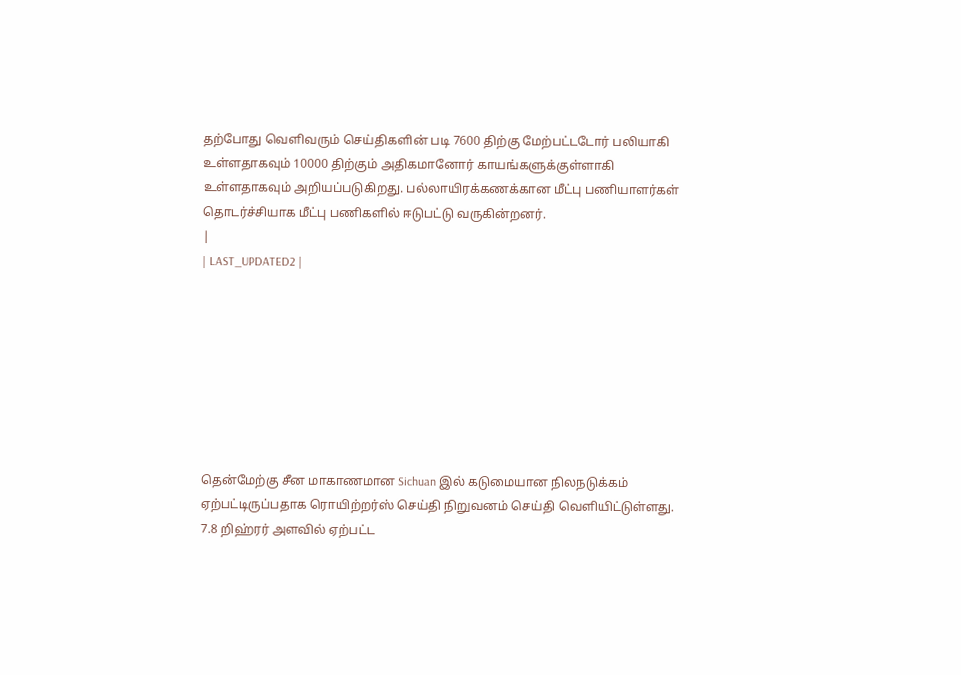தற்போது வெளிவரும் செய்திகளின் படி 7600 திற்கு மேற்பட்டடோர் பலியாகி உள்ளதாகவும் 10000 திற்கும் அதிகமானோர் காயங்களுக்குள்ளாகி உள்ளதாகவும் அறியப்படுகிறது. பல்லாயிரக்கணக்கான மீட்பு பணியாளர்கள் தொடர்ச்சியாக மீட்பு பணிகளில் ஈடுபட்டு வருகின்றனர்.
|
| LAST_UPDATED2 |








தென்மேற்கு சீன மாகாணமான Sichuan இல் கடுமையான நிலநடுக்கம் ஏற்பட்டிருப்பதாக ரொயிற்றர்ஸ் செய்தி நிறுவனம் செய்தி வெளியிட்டுள்ளது. 7.8 றிஹ்ரர் அளவில் ஏற்பட்ட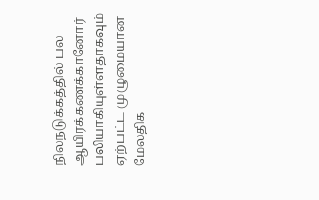நிலநடுக்கத்தில் பல ஆயிரக்கணக்கானோர் பலியாகியுள்ளதாகவும் ஏற்பட்ட முழுமையான மேலதிக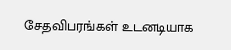சேதவிபரங்கள் உடனடியாக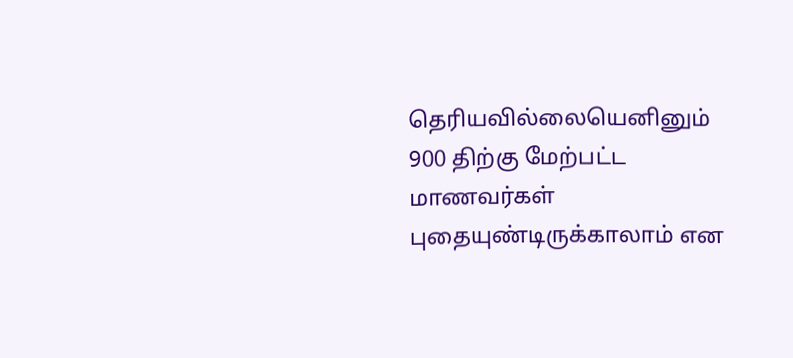தெரியவில்லையெனினும் 900 திற்கு மேற்பட்ட மாணவர்கள் புதையுண்டிருக்காலாம் என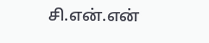சி.என்.என்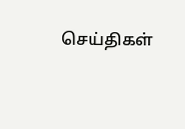செய்திகள்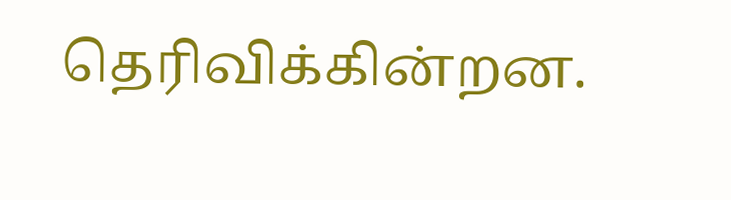தெரிவிக்கின்றன.